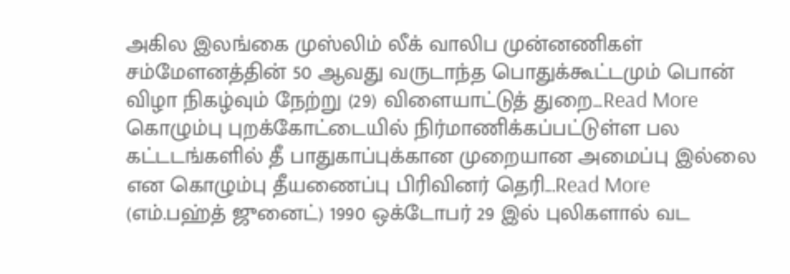அகில இலங்கை முஸ்லிம் லீக் வாலிப முன்னணிகள் சம்மேளனத்தின் 50 ஆவது வருடாந்த பொதுக்கூட்டமும் பொன் விழா நிகழ்வும் நேற்று (29) விளையாட்டுத் துறை...Read More
கொழும்பு புறக்கோட்டையில் நிர்மாணிக்கப்பட்டுள்ள பல கட்டடங்களில் தீ பாதுகாப்புக்கான முறையான அமைப்பு இல்லை என கொழும்பு தீயணைப்பு பிரிவினர் தெரி...Read More
(எம்.பஹ்த் ஜுனைட்) 1990 ஒக்டோபர் 29 இல் புலிகளால் வட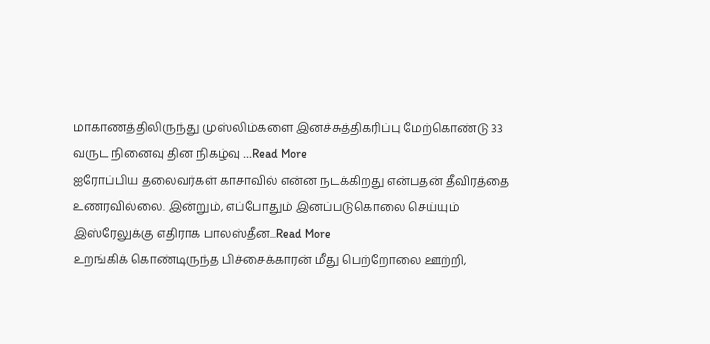மாகாணத்திலிருந்து முஸ்லிம்களை இனச்சுத்திகரிப்பு மேற்கொண்டு 33 வருட நினைவு தின நிகழ்வு ...Read More
ஐரோப்பிய தலைவர்கள் காசாவில் என்ன நடக்கிறது என்பதன் தீவிரத்தை உணரவில்லை. இன்றும், எப்போதும் இனப்படுகொலை செய்யும் இஸ்ரேலுக்கு எதிராக பாலஸ்தீன...Read More
உறங்கிக் கொண்டிருந்த பிச்சைக்காரன் மீது பெற்றோலை ஊற்றி,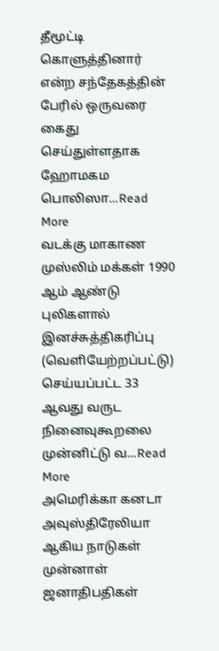தீமூட்டி கொளுத்தினார் என்ற சந்தேகத்தின் பேரில் ஒருவரை கைது செய்துள்ளதாக ஹோமகம பொலிஸா...Read More
வடக்கு மாகாண முஸ்லிம் மக்கள் 1990 ஆம் ஆண்டு புலிகளால் இனச்சுத்திகரிப்பு (வெளியேற்றப்பட்டு) செய்யப்பட்ட 33 ஆவது வருட நினைவுகூறலை முன்னிட்டு வ...Read More
அமெரிக்கா கனடா அவுஸ்திரேலியா ஆகிய நாடுகள் முன்னாள் ஜனாதிபதிகள்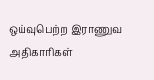ஒய்வுபெற்ற இராணுவ அதிகாரிகள்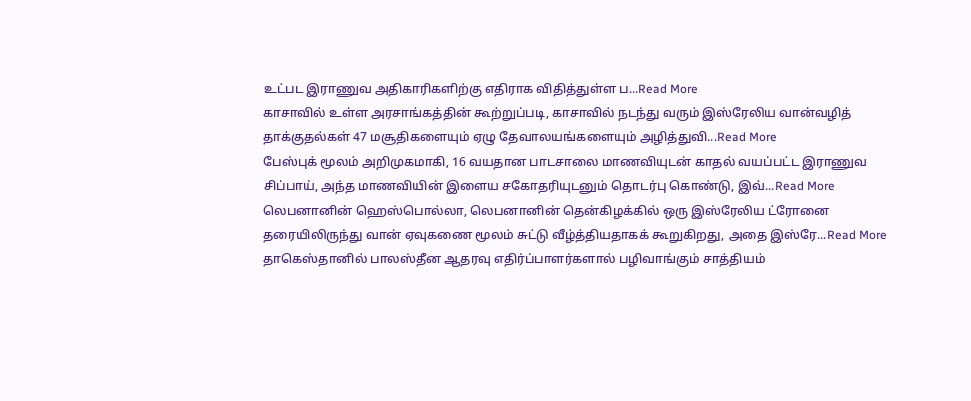உட்பட இராணுவ அதிகாரிகளிற்கு எதிராக விதித்துள்ள ப...Read More
காசாவில் உள்ள அரசாங்கத்தின் கூற்றுப்படி, காசாவில் நடந்து வரும் இஸ்ரேலிய வான்வழித் தாக்குதல்கள் 47 மசூதிகளையும் ஏழு தேவாலயங்களையும் அழித்துவி...Read More
பேஸ்புக் மூலம் அறிமுகமாகி, 16 வயதான பாடசாலை மாணவியுடன் காதல் வயப்பட்ட இராணுவ சிப்பாய், அந்த மாணவியின் இளைய சகோதரியுடனும் தொடர்பு கொண்டு, இவ்...Read More
லெபனானின் ஹெஸ்பொல்லா, லெபனானின் தென்கிழக்கில் ஒரு இஸ்ரேலிய ட்ரோனை தரையிலிருந்து வான் ஏவுகணை மூலம் சுட்டு வீழ்த்தியதாகக் கூறுகிறது, அதை இஸ்ரே...Read More
தாகெஸ்தானில் பாலஸ்தீன ஆதரவு எதிர்ப்பாளர்களால் பழிவாங்கும் சாத்தியம்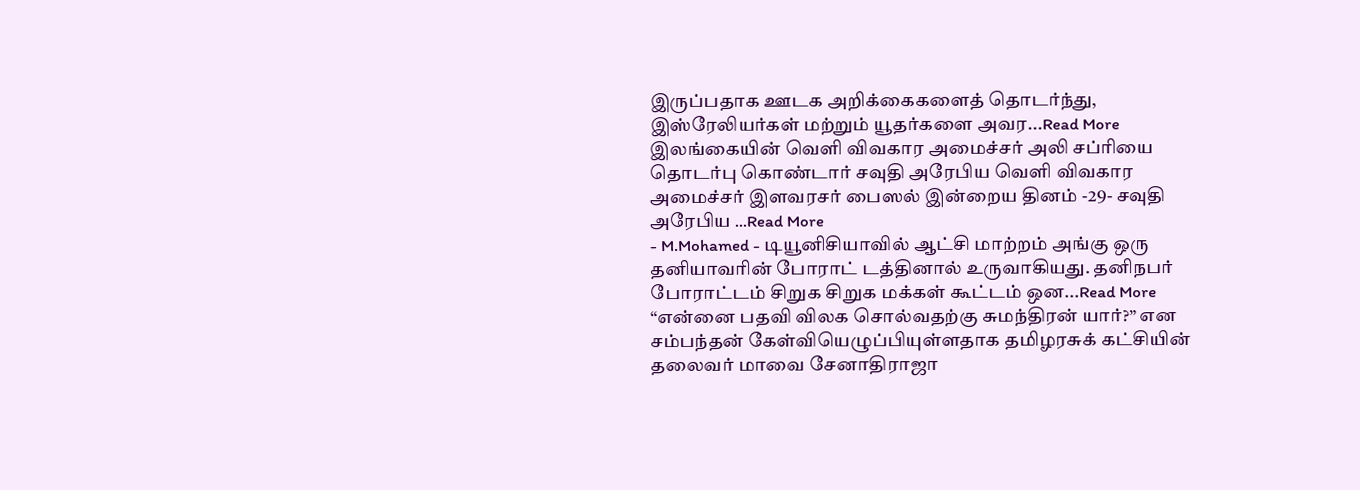இருப்பதாக ஊடக அறிக்கைகளைத் தொடர்ந்து, இஸ்ரேலியர்கள் மற்றும் யூதர்களை அவர...Read More
இலங்கையின் வெளி விவகார அமைச்சர் அலி சப்ரியை தொடர்பு கொண்டார் சவுதி அரேபிய வெளி விவகார அமைச்சர் இளவரசர் பைஸல் இன்றைய தினம் -29- சவுதி அரேபிய ...Read More
- M.Mohamed - டியூனிசியாவில் ஆட்சி மாற்றம் அங்கு ஒரு தனியாவரின் போராட் டத்தினால் உருவாகியது. தனிநபர் போராட்டம் சிறுக சிறுக மக்கள் கூட்டம் ஒன...Read More
“என்னை பதவி விலக சொல்வதற்கு சுமந்திரன் யார்?” என சம்பந்தன் கேள்வியெழுப்பியுள்ளதாக தமிழரசுக் கட்சியின் தலைவர் மாவை சேனாதிராஜா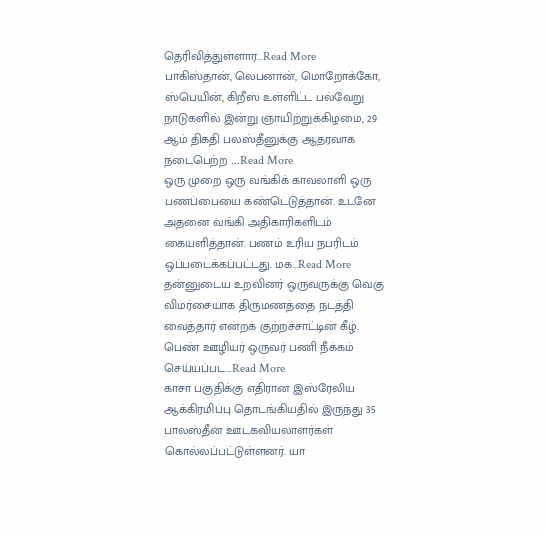தெரிவித்துள்ளார...Read More
பாகிஸ்தான், லெபனான், மொறோக்கோ, ஸ்பெயின், கிறீஸ் உள்ளிட்ட பல்வேறு நாடுகளில் இன்று ஞாயிற்றுக்கிழமை, 29 ஆம் திகதி பலஸ்தீனுக்கு ஆதரவாக நடைபெற்ற ...Read More
ஒரு முறை ஒரு வங்கிக் காவலாளி ஒரு பணப்பையை கண்டெடுத்தான். உடனே அதனை வங்கி அதிகாரிகளிடம் கையளித்தான். பணம் உரிய நபரிடம் ஒப்படைக்கப்பட்டது. மக...Read More
தன்னுடைய உறவினர் ஒருவருக்கு வெகு விமர்சையாக திருமணத்தை நடத்தி வைத்தார் என்றக் குற்றச்சாட்டின் கீழ். பெண் ஊழியர் ஒருவர் பணி நீக்கம் செய்யப்பட...Read More
காசா பகுதிக்கு எதிரான இஸ்ரேலிய ஆக்கிரமிப்பு தொடங்கியதில் இருந்து 35 பாலஸ்தீன ஊடகவியலாளர்கள் கொல்லப்பட்டுள்ளனர். யா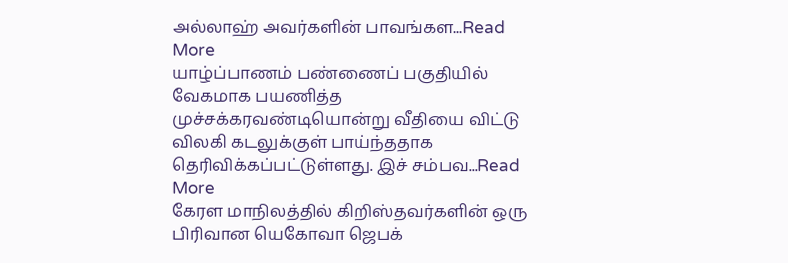அல்லாஹ் அவர்களின் பாவங்கள...Read More
யாழ்ப்பாணம் பண்ணைப் பகுதியில் வேகமாக பயணித்த முச்சக்கரவண்டியொன்று வீதியை விட்டு விலகி கடலுக்குள் பாய்ந்ததாக தெரிவிக்கப்பட்டுள்ளது. இச் சம்பவ...Read More
கேரள மாநிலத்தில் கிறிஸ்தவர்களின் ஒரு பிரிவான யெகோவா ஜெபக்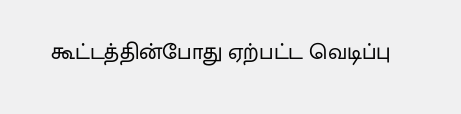கூட்டத்தின்போது ஏற்பட்ட வெடிப்பு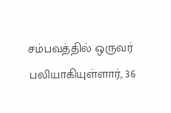சம்பவத்தில் ஒருவர் பலியாகியுள்ளார், 36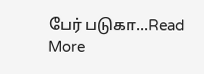பேர் படுகா...Read More